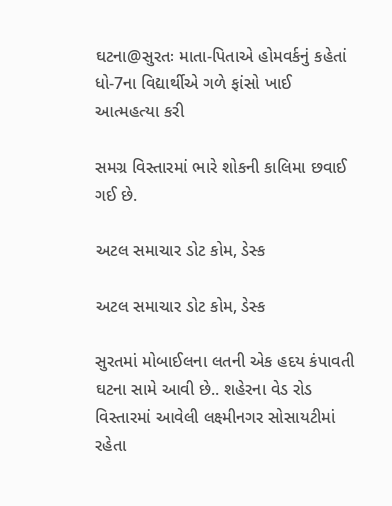ઘટના@સુરતઃ માતા-પિતાએ હોમવર્કનું કહેતાં ધો-7ના વિદ્યાર્થીએ ગળે ફાંસો ખાઈ આત્મહત્યા કરી

સમગ્ર વિસ્તારમાં ભારે શોકની કાલિમા છવાઈ ગઈ છે.

અટલ સમાચાર ડોટ કોમ, ડેસ્ક

અટલ સમાચાર ડોટ કોમ, ડેસ્ક

સુરતમાં મોબાઈલના લતની એક હદય કંપાવતી ઘટના સામે આવી છે.. શહેરના વેડ રોડ વિસ્તારમાં આવેલી લક્ષ્મીનગર સોસાયટીમાં રહેતા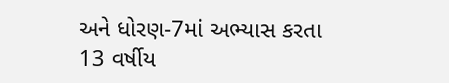અને ધોરણ-7માં અભ્યાસ કરતા 13 વર્ષીય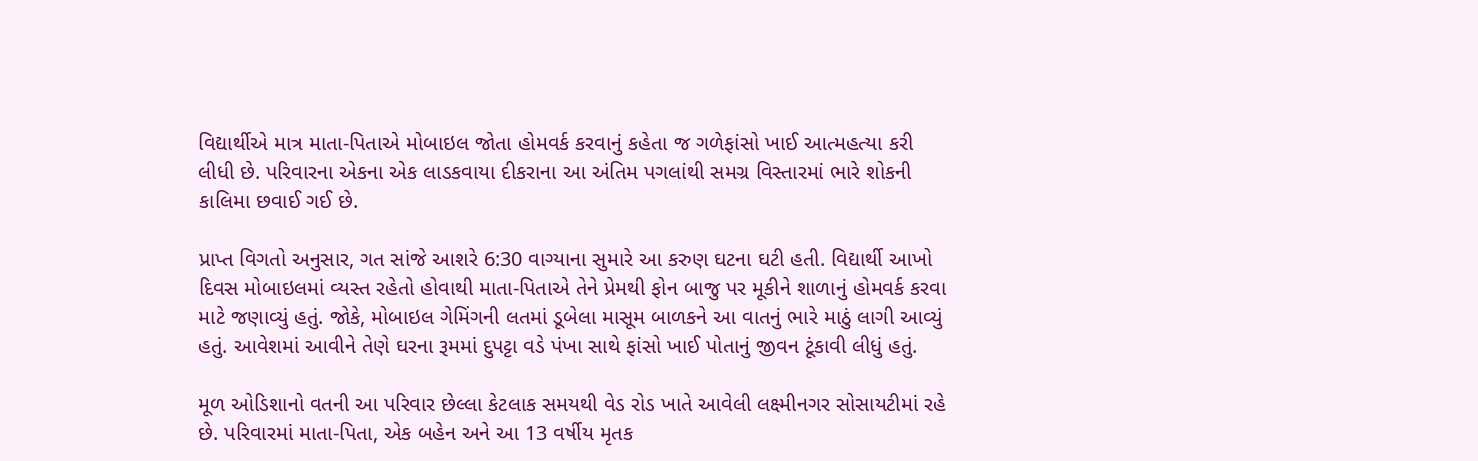વિદ્યાર્થીએ માત્ર માતા-પિતાએ મોબાઇલ જોતા હોમવર્ક કરવાનું કહેતા જ ગળેફાંસો ખાઈ આત્મહત્યા કરી લીધી છે. પરિવારના એકના એક લાડકવાયા દીકરાના આ અંતિમ પગલાંથી સમગ્ર વિસ્તારમાં ભારે શોકની કાલિમા છવાઈ ગઈ છે.

પ્રાપ્ત વિગતો અનુસાર, ગત સાંજે આશરે 6:30 વાગ્યાના સુમારે આ કરુણ ઘટના ઘટી હતી. વિદ્યાર્થી આખો દિવસ મોબાઇલમાં વ્યસ્ત રહેતો હોવાથી માતા-પિતાએ તેને પ્રેમથી ફોન બાજુ પર મૂકીને શાળાનું હોમવર્ક કરવા માટે જણાવ્યું હતું. જોકે, મોબાઇલ ગેમિંગની લતમાં ડૂબેલા માસૂમ બાળકને આ વાતનું ભારે માઠું લાગી આવ્યું હતું. આવેશમાં આવીને તેણે ઘરના રૂમમાં દુપટ્ટા વડે પંખા સાથે ફાંસો ખાઈ પોતાનું જીવન ટૂંકાવી લીધું હતું.

મૂળ ઓડિશાનો વતની આ પરિવાર છેલ્લા કેટલાક સમયથી વેડ રોડ ખાતે આવેલી લક્ષ્મીનગર સોસાયટીમાં રહે છે. પરિવારમાં માતા-પિતા, એક બહેન અને આ 13 વર્ષીય મૃતક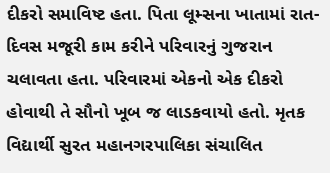દીકરો સમાવિષ્ટ હતા. પિતા લૂમ્સના ખાતામાં રાત-દિવસ મજૂરી કામ કરીને પરિવારનું ગુજરાન ચલાવતા હતા. પરિવારમાં એકનો એક દીકરો હોવાથી તે સૌનો ખૂબ જ લાડકવાયો હતો. મૃતક વિદ્યાર્થી સુરત મહાનગરપાલિકા સંચાલિત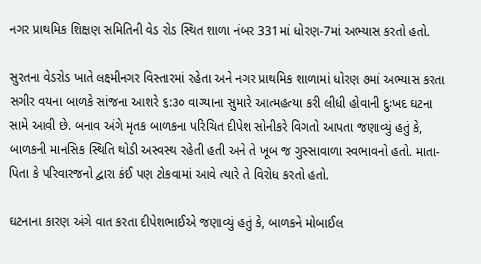નગર પ્રાથમિક શિક્ષણ સમિતિની વેડ રોડ સ્થિત શાળા નંબર 331માં ધોરણ-7માં અભ્યાસ કરતો હતો.

સુરતના વેડરોડ ખાતે લક્ષ્મીનગર વિસ્તારમાં રહેતા અને નગર પ્રાથમિક શાળામાં ધોરણ ૭માં અભ્યાસ કરતા સગીર વયના બાળકે સાંજના આશરે ૬:૩૦ વાગ્યાના સુમારે આત્મહત્યા કરી લીધી હોવાની દુઃખદ ઘટના સામે આવી છે. બનાવ અંગે મૃતક બાળકના પરિચિત દીપેશ સોનીકરે વિગતો આપતા જણાવ્યું હતું કે, બાળકની માનસિક સ્થિતિ થોડી અસ્વસ્થ રહેતી હતી અને તે ખૂબ જ ગુસ્સાવાળા સ્વભાવનો હતો. માતા-પિતા કે પરિવારજનો દ્વારા કંઈ પણ ટોકવામાં આવે ત્યારે તે વિરોધ કરતો હતો.

ઘટનાના કારણ અંગે વાત કરતા દીપેશભાઈએ જણાવ્યું હતું કે, બાળકને મોબાઈલ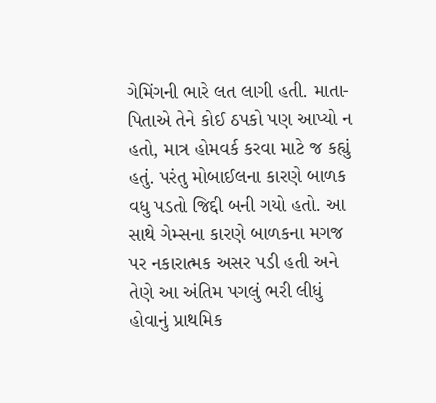ગેમિંગની ભારે લત લાગી હતી. માતા-પિતાએ તેને કોઈ ઠપકો પણ આપ્યો ન હતો, માત્ર હોમવર્ક કરવા માટે જ કહ્યું હતું. પરંતુ મોબાઈલના કારણે બાળક વધુ પડતો જિદ્દી બની ગયો હતો. આ સાથે ગેમ્સના કારણે બાળકના મગજ પર નકારાત્મક અસર પડી હતી અને તેણે આ અંતિમ પગલું ભરી લીધું હોવાનું પ્રાથમિક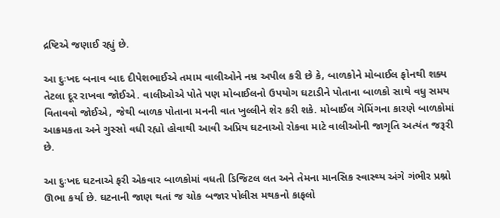દ્રષ્ટિએ જણાઈ રહ્યું છે.

આ દુઃખદ બનાવ બાદ દીપેશભાઈએ તમામ વાલીઓને નમ્ર અપીલ કરી છે કે, બાળકોને મોબાઈલ ફોનથી શક્ય તેટલા દૂર રાખવા જોઈએ. વાલીઓએ પોતે પણ મોબાઈલનો ઉપયોગ ઘટાડીને પોતાના બાળકો સાથે વધુ સમય વિતાવવો જોઈએ, જેથી બાળક પોતાના મનની વાત ખુલ્લીને શેર કરી શકે. મોબાઈલ ગેમિંગના કારણે બાળકોમાં આક્રમકતા અને ગુસ્સો વધી રહ્યો હોવાથી આવી અપ્રિય ઘટનાઓ રોકવા માટે વાલીઓની જાગૃતિ અત્યંત જરૂરી છે.

આ દુઃખદ ઘટનાએ ફરી એકવાર બાળકોમાં વધતી ડિજિટલ લત અને તેમના માનસિક સ્વાસ્થ્ય અંગે ગંભીર પ્રશ્નો ઊભા કર્યા છે. ઘટનાની જાણ થતાં જ ચોક બજાર પોલીસ મથકનો કાફલો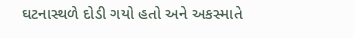ઘટનાસ્થળે દોડી ગયો હતો અને અકસ્માતે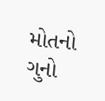મોતનો ગુનો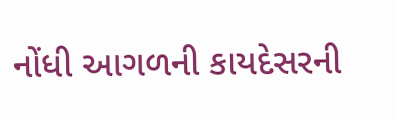નોંધી આગળની કાયદેસરની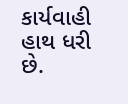કાર્યવાહી હાથ ધરી છે.